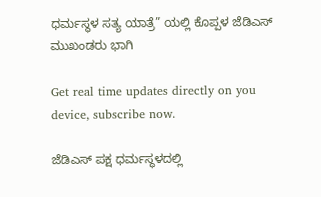ಧರ್ಮಸ್ಥಳ ಸತ್ಯ ಯಾತ್ರೆ” ಯಲ್ಲಿ ಕೊಪ್ಪಳ ಜೆಡಿಎಸ್ ಮುಖಂಡರು ಭಾಗಿ

Get real time updates directly on you device, subscribe now.

ಜೆಡಿಎಸ್ ಪಕ್ಷ ಧರ್ಮಸ್ಥಳದಲ್ಲಿ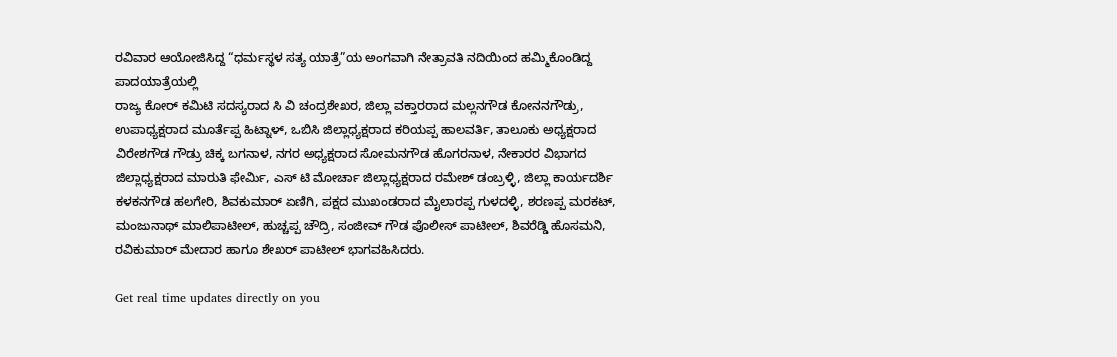ರವಿವಾರ ಆಯೋಜಿಸಿದ್ದ “ಧರ್ಮಸ್ಥಳ ಸತ್ಯ ಯಾತ್ರೆ”ಯ ಅಂಗವಾಗಿ ನೇತ್ರಾವತಿ ನದಿಯಿಂದ ಹಮ್ಮಿಕೊಂಡಿದ್ದ ಪಾದಯಾತ್ರೆಯಲ್ಲಿ
ರಾಜ್ಯ ಕೋರ್ ಕಮಿಟಿ ಸದಸ್ಯರಾದ ಸಿ ವಿ ಚಂದ್ರಶೇಖರ, ಜಿಲ್ಲಾ ವಕ್ತಾರರಾದ ಮಲ್ಲನಗೌಡ ಕೋನನಗೌಡ್ರು, ಉಪಾಧ್ಯಕ್ಷರಾದ ಮೂರ್ತೆಪ್ಪ ಹಿಟ್ನಾಳ್, ಒಬಿಸಿ ಜಿಲ್ಲಾಧ್ಯಕ್ಷರಾದ ಕರಿಯಪ್ಪ ಹಾಲವರ್ತಿ, ತಾಲೂಕು ಅಧ್ಯಕ್ಷರಾದ ವಿರೇಶಗೌಡ ಗೌಡ್ರು ಚಿಕ್ಕ ಬಗನಾಳ, ನಗರ ಅಧ್ಯಕ್ಷರಾದ ಸೋಮನಗೌಡ ಹೊಗರನಾಳ, ನೇಕಾರರ ವಿಭಾಗದ ಜಿಲ್ಲಾಧ್ಯಕ್ಷರಾದ ಮಾರುತಿ ಫೇರ್ಮಿ, ಎಸ್ ಟಿ ಮೋರ್ಚಾ ಜಿಲ್ಲಾಧ್ಯಕ್ಷರಾದ ರಮೇಶ್ ಡಂಬ್ರಳ್ಳಿ, ಜಿಲ್ಲಾ ಕಾರ್ಯದರ್ಶಿ ಕಳಕನಗೌಡ ಹಲಗೇರಿ, ಶಿವಕುಮಾರ್ ಏಣಿಗಿ, ಪಕ್ಷದ ಮುಖಂಡರಾದ ಮೈಲಾರಪ್ಪ ಗುಳದಳ್ಳಿ, ಶರಣಪ್ಪ ಮರಕಟ್, ಮಂಜುನಾಥ್ ಮಾಲಿಪಾಟೀಲ್, ಹುಚ್ಚಪ್ಪ ಚೌದ್ರಿ, ಸಂಜೀವ್ ಗೌಡ ಪೊಲೀಸ್ ಪಾಟೀಲ್, ಶಿವರೆಡ್ಡಿ ಹೊಸಮನಿ, ರವಿಕುಮಾರ್ ಮೇದಾರ ಹಾಗೂ ಶೇಖರ್ ಪಾಟೀಲ್ ಭಾಗವಹಿಸಿದರು.

Get real time updates directly on you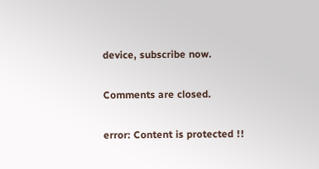device, subscribe now.

Comments are closed.

error: Content is protected !!